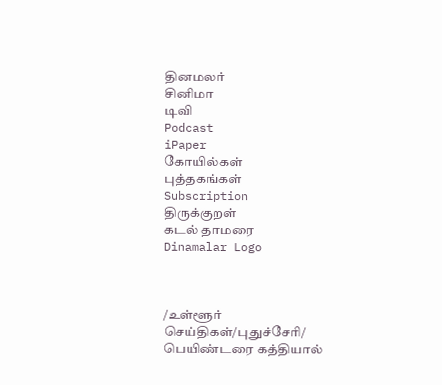தினமலர்
சினிமா
டிவி
Podcast
iPaper
கோயில்கள்
புத்தகங்கள்
Subscription
திருக்குறள்
கடல் தாமரை
Dinamalar Logo



/உள்ளூர் செய்திகள்/புதுச்சேரி/ பெயிண்டரை கத்தியால்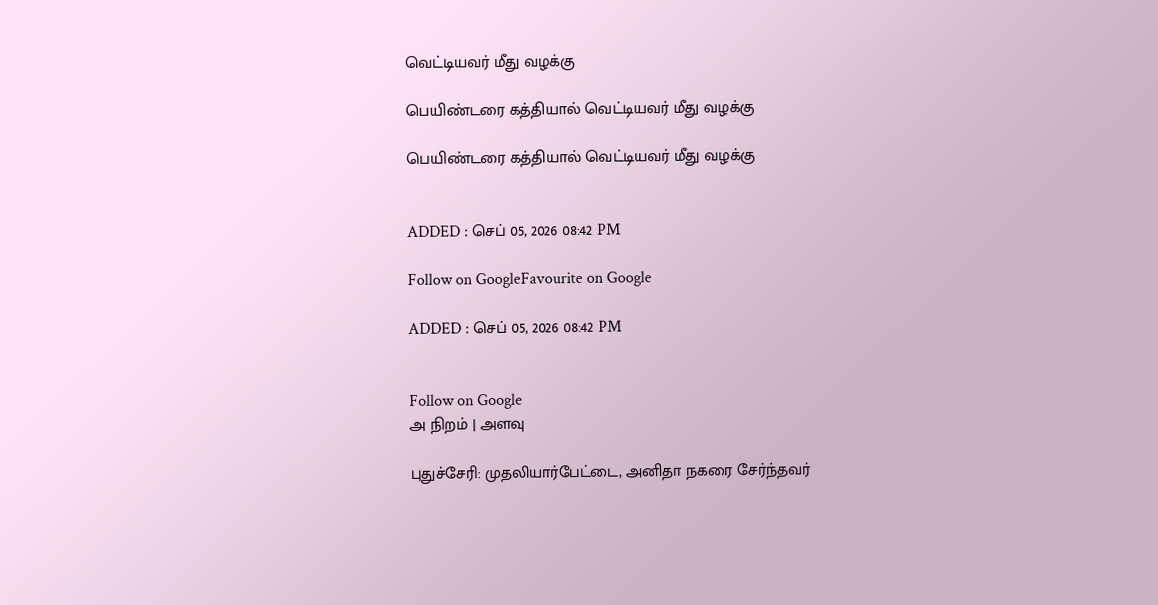வெட்டியவர் மீது வழக்கு

பெயிண்டரை கத்தியால் வெட்டியவர் மீது வழக்கு

பெயிண்டரை கத்தியால் வெட்டியவர் மீது வழக்கு


ADDED : செப் 05, 2026 08:42 PM

Follow on GoogleFavourite on Google

ADDED : செப் 05, 2026 08:42 PM


Follow on Google
அ நிறம் | அளவு

புதுச்சேரி: முதலியார்பேட்டை, அனிதா நகரை சேர்ந்தவர்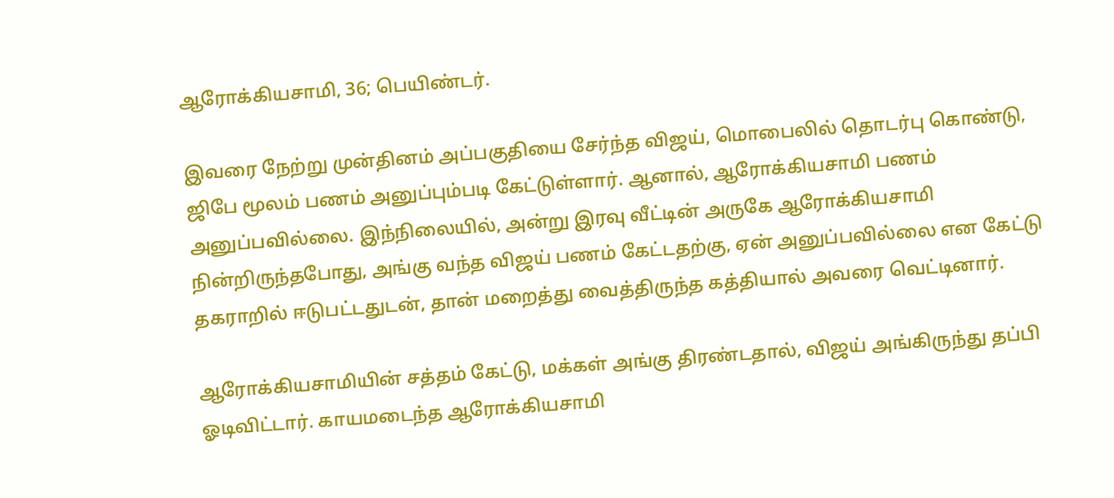ஆரோக்கியசாமி, 36; பெயிண்டர்.

இவரை நேற்று முன்தினம் அப்பகுதியை சேர்ந்த விஜய், மொபைலில் தொடர்பு கொண்டு, ஜிபே மூலம் பணம் அனுப்பும்படி கேட்டுள்ளார். ஆனால், ஆரோக்கியசாமி பணம் அனுப்பவில்லை. இந்நிலையில், அன்று இரவு வீட்டின் அருகே ஆரோக்கியசாமி நின்றிருந்தபோது, அங்கு வந்த விஜய் பணம் கேட்டதற்கு, ஏன் அனுப்பவில்லை என கேட்டு தகராறில் ஈடுபட்டதுடன், தான் மறைத்து வைத்திருந்த கத்தியால் அவரை வெட்டினார்.

ஆரோக்கியசாமியின் சத்தம் கேட்டு, மக்கள் அங்கு திரண்டதால், விஜய் அங்கிருந்து தப்பி ஓடிவிட்டார். காயமடைந்த ஆரோக்கியசாமி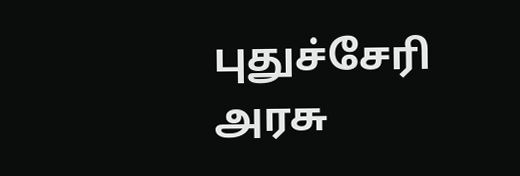புதுச்சேரி அரசு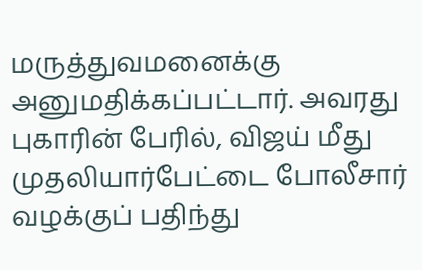மருத்துவமனைக்கு அனுமதிக்கப்பட்டார். அவரது புகாரின் பேரில், விஜய் மீது முதலியார்பேட்டை போலீசார் வழக்குப் பதிந்து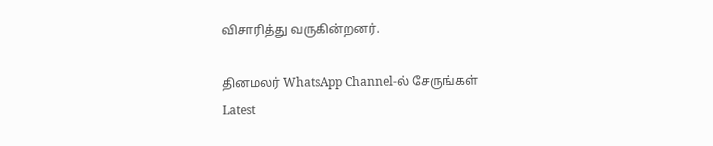விசாரித்து வருகின்றனர்.

தினமலர் WhatsApp Channel-ல் சேருங்கள்
Latest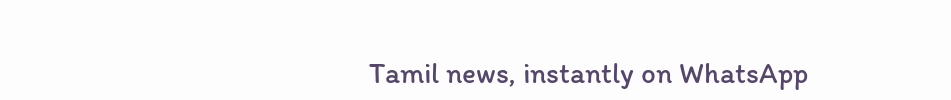Tamil news, instantly on WhatsApp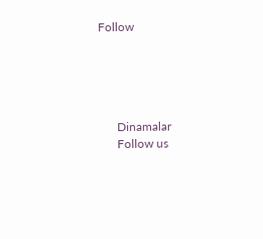Follow





      Dinamalar
      Follow us